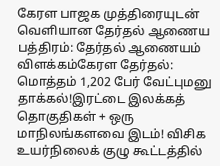கேரள பாஜக முத்திரையுடன் வெளியான தேர்தல் ஆணைய பத்திரம்: தேர்தல் ஆணையம் விளக்கம்கேரள தேர்தல்: மொத்தம் 1,202 பேர் வேட்புமனு தாக்கல்!இரட்டை இலக்கத் தொகுதிகள் + ஒரு மாநிலங்களவை இடம்! விசிக உயர்நிலைக் குழு கூட்டத்தில்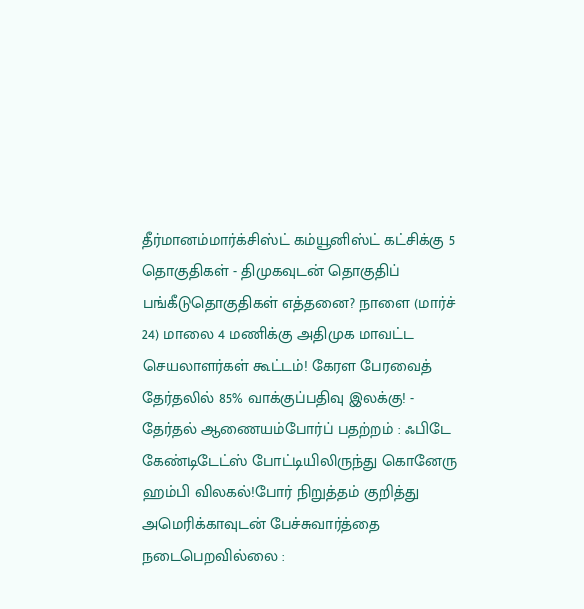தீர்மானம்மார்க்சிஸ்ட் கம்யூனிஸ்ட் கட்சிக்கு 5 தொகுதிகள் - திமுகவுடன் தொகுதிப் பங்கீடுதொகுதிகள் எத்தனை? நாளை (மார்ச் 24) மாலை 4 மணிக்கு அதிமுக மாவட்ட செயலாளர்கள் கூட்டம்! கேரள பேரவைத் தேர்தலில் 85% வாக்குப்பதிவு இலக்கு! - தேர்தல் ஆணையம்போர்ப் பதற்றம் : ஃபிடே கேண்டிடேட்ஸ் போட்டியிலிருந்து கொனேரு ஹம்பி விலகல்!போர் நிறுத்தம் குறித்து அமெரிக்காவுடன் பேச்சுவார்த்தை நடைபெறவில்லை :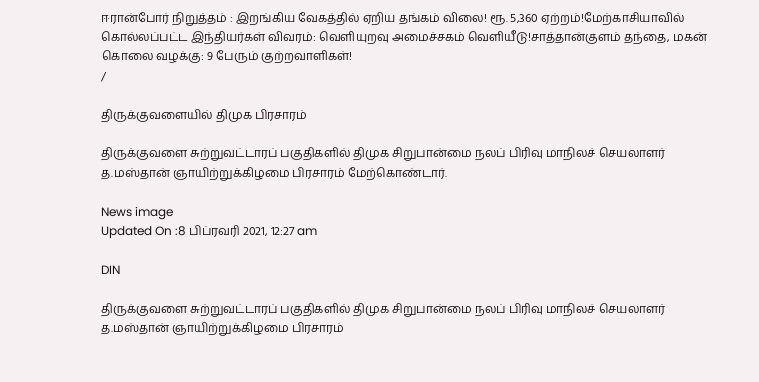ஈரான்போர் நிறுத்தம் : இறங்கிய வேகத்தில் ஏறிய தங்கம் விலை! ரூ. 5,360 ஏற்றம்!மேற்காசியாவில் கொல்லப்பட்ட இந்தியர்கள் விவரம்: வெளியுறவு அமைச்சகம் வெளியீடு!சாத்தான்குளம் தந்தை, மகன் கொலை வழக்கு: 9 பேரும் குற்றவாளிகள்!
/

திருக்குவளையில் திமுக பிரசாரம்

திருக்குவளை சுற்றுவட்டாரப் பகுதிகளில் திமுக சிறுபான்மை நலப் பிரிவு மாநிலச் செயலாளர் த.மஸ்தான் ஞாயிற்றுக்கிழமை பிரசாரம் மேற்கொண்டார்.

News image
Updated On :8 பிப்ரவரி 2021, 12:27 am

DIN

திருக்குவளை சுற்றுவட்டாரப் பகுதிகளில் திமுக சிறுபான்மை நலப் பிரிவு மாநிலச் செயலாளர் த.மஸ்தான் ஞாயிற்றுக்கிழமை பிரசாரம்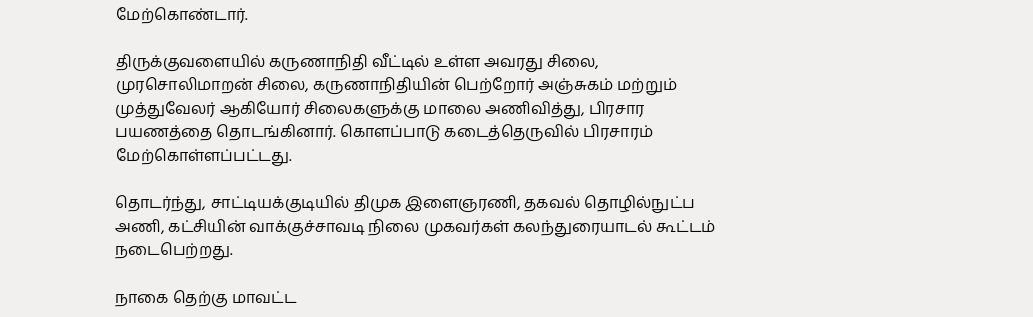மேற்கொண்டார்.

திருக்குவளையில் கருணாநிதி வீட்டில் உள்ள அவரது சிலை, முரசொலிமாறன் சிலை, கருணாநிதியின் பெற்றோர் அஞ்சுகம் மற்றும் முத்துவேலர் ஆகியோர் சிலைகளுக்கு மாலை அணிவித்து, பிரசார பயணத்தை தொடங்கினார். கொளப்பாடு கடைத்தெருவில் பிரசாரம் மேற்கொள்ளப்பட்டது.

தொடர்ந்து, சாட்டியக்குடியில் திமுக இளைஞரணி, தகவல் தொழில்நுட்ப அணி, கட்சியின் வாக்குச்சாவடி நிலை முகவர்கள் கலந்துரையாடல் கூட்டம் நடைபெற்றது.

நாகை தெற்கு மாவட்ட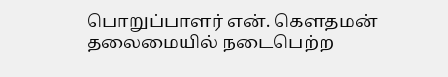பொறுப்பாளர் என். கௌதமன் தலைமையில் நடைபெற்ற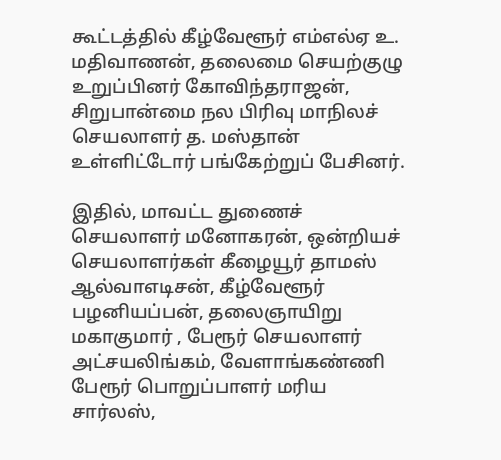கூட்டத்தில் கீழ்வேளூர் எம்எல்ஏ உ. மதிவாணன், தலைமை செயற்குழு உறுப்பினர் கோவிந்தராஜன், சிறுபான்மை நல பிரிவு மாநிலச் செயலாளர் த. மஸ்தான் உள்ளிட்டோர் பங்கேற்றுப் பேசினர்.

இதில், மாவட்ட துணைச் செயலாளர் மனோகரன், ஒன்றியச் செயலாளர்கள் கீழையூர் தாமஸ் ஆல்வாஎடிசன், கீழ்வேளூர் பழனியப்பன், தலைஞாயிறு மகாகுமார் , பேரூர் செயலாளர் அட்சயலிங்கம், வேளாங்கண்ணி பேரூர் பொறுப்பாளர் மரிய சார்லஸ்,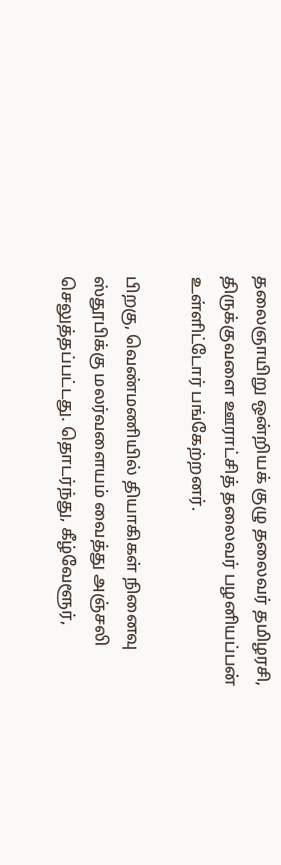தலைஞாயிறு ஒன்றியக் குழு தலைவர் தமிழரசி, திருக்குவளை ஊராட்சித் தலைவர் பழனியப்பன் உள்ளிட்டோர் பங்கேற்றனர்.

பிறகு, வெண்மணியில் தியாகிகள் நினைவு ஸ்தூபிக்கு மலர்வளையம் வைத்து அஞ்சலி செலுத்தப்பட்டது. தொடர்ந்து, கீழ்வேளூர்,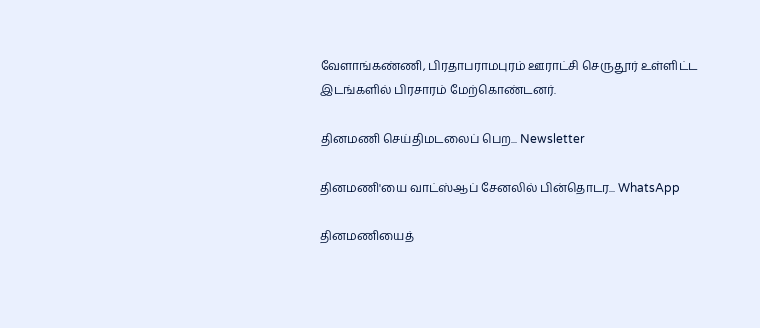வேளாங்கண்ணி, பிரதாபராமபுரம் ஊராட்சி செருதூர் உள்ளிட்ட இடங்களில் பிரசாரம் மேற்கொண்டனர்.

தினமணி செய்திமடலைப் பெற... Newsletter

தினமணி'யை வாட்ஸ்ஆப் சேனலில் பின்தொடர... WhatsApp

தினமணியைத்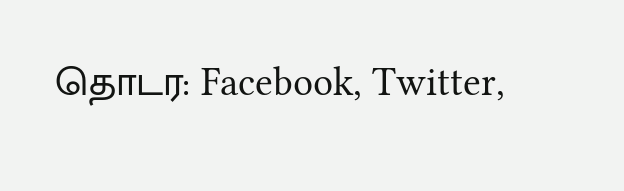தொடர: Facebook, Twitter,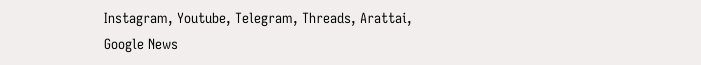Instagram, Youtube, Telegram, Threads, Arattai, Google News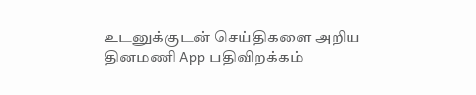உடனுக்குடன் செய்திகளை அறிய தினமணி App பதிவிறக்கம்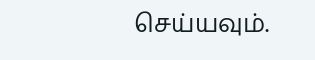செய்யவும்.